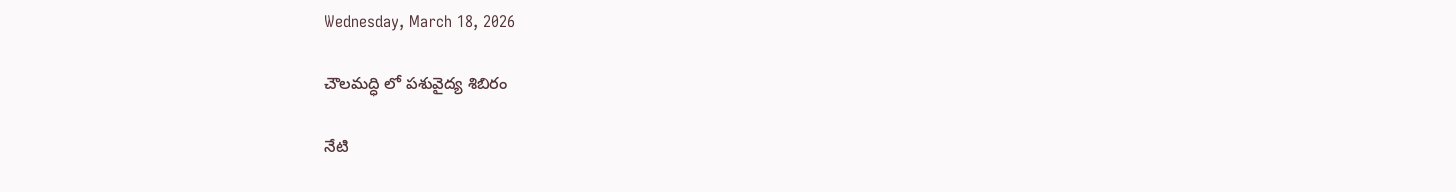Wednesday, March 18, 2026

చౌలమద్ధి లో పశువైద్య శిబిరం

నేటి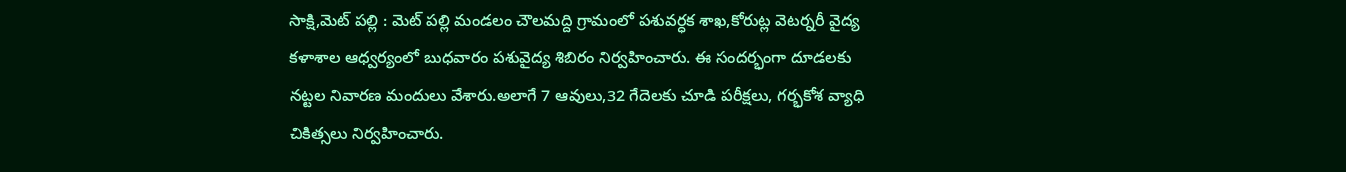సాక్షి,మెట్ పల్లి : మెట్ పల్లి మండలం చౌలమద్ది గ్రామంలో పశువర్ధక శాఖ,కోరుట్ల వెటర్నరీ వైద్య కళాశాల ఆధ్వర్యంలో బుధవారం పశువైద్య శిబిరం నిర్వహించారు. ఈ సందర్భంగా దూడలకు నట్టల నివారణ మందులు వేశారు.అలాగే 7 ఆవులు,32 గేదెలకు చూడి పరీక్షలు, గర్భకోశ వ్యాధి చికిత్సలు నిర్వహించారు.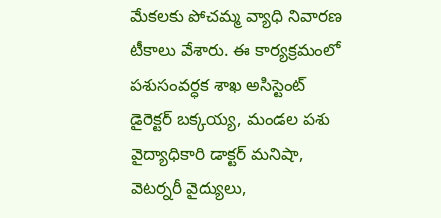మేకలకు పోచమ్మ వ్యాధి నివారణ టీకాలు వేశారు. ఈ కార్యక్రమంలో పశుసంవర్ధక శాఖ అసిస్టెంట్ డైరెక్టర్ బక్కయ్య, మండల పశు వైద్యాధికారి డాక్టర్ మనిషా, వెటర్నరీ వైద్యులు,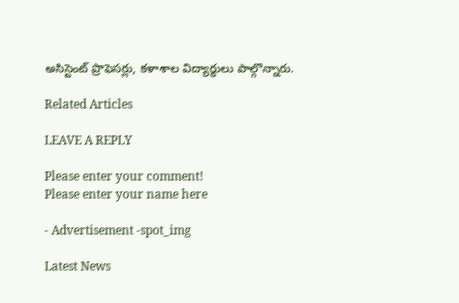అసిస్టెంట్ ప్రొఫెసర్లు, కళాశాల విద్యార్థులు పాల్గొన్నారు.

Related Articles

LEAVE A REPLY

Please enter your comment!
Please enter your name here

- Advertisement -spot_img

Latest News